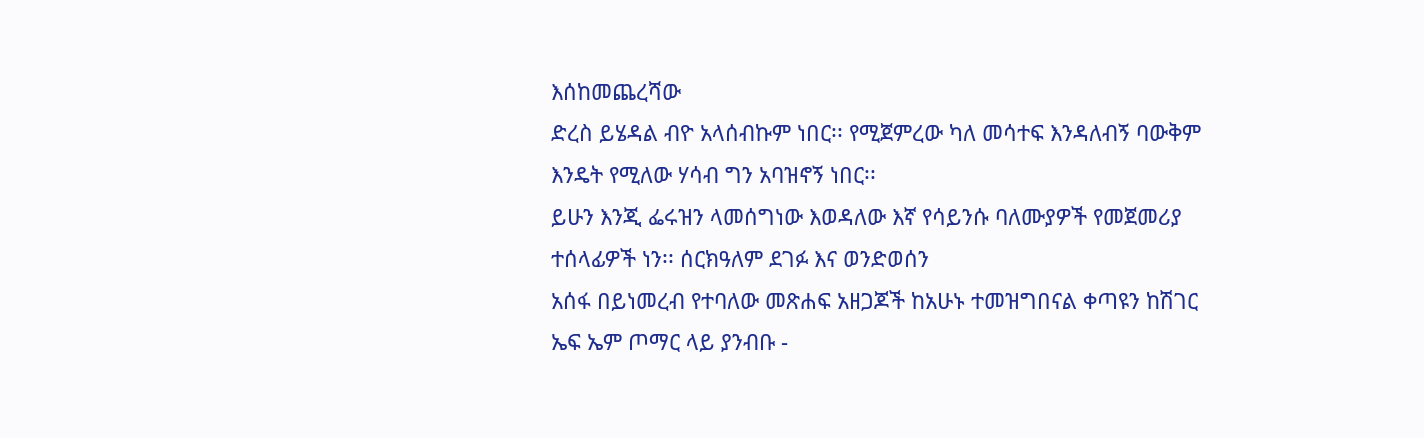እሰከመጨረሻው
ድረስ ይሄዳል ብዮ አላሰብኩም ነበር፡፡ የሚጀምረው ካለ መሳተፍ እንዳለብኝ ባውቅም እንዴት የሚለው ሃሳብ ግን አባዝኖኝ ነበር፡፡
ይሁን እንጂ ፌሩዝን ላመሰግነው እወዳለው እኛ የሳይንሱ ባለሙያዎች የመጀመሪያ ተሰላፊዎች ነን፡፡ ሰርክዓለም ደገፉ እና ወንድወሰን
አሰፋ በይነመረብ የተባለው መጽሐፍ አዘጋጆች ከአሁኑ ተመዝግበናል ቀጣዩን ከሽገር ኤፍ ኤም ጦማር ላይ ያንብቡ -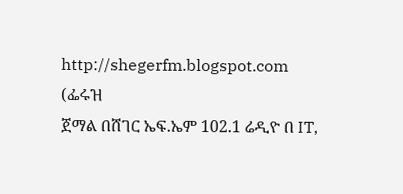http://shegerfm.blogspot.com
(ፌሩዝ
ጀማል በሸገር ኤፍ.ኤም 102.1 ሬዲዮ በ IT,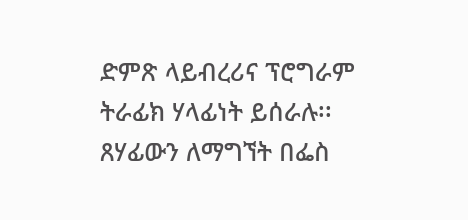ድምጽ ላይብረሪና ፕሮግራም ትራፊክ ሃላፊነት ይሰራሉ፡፡ ጸሃፊውን ለማግኘት በፌስ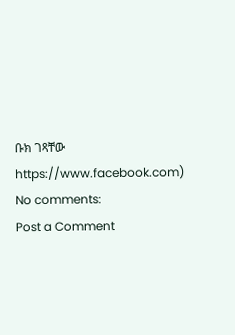ቡክ ገጻቸው https://www.facebook.com)
No comments:
Post a Comment